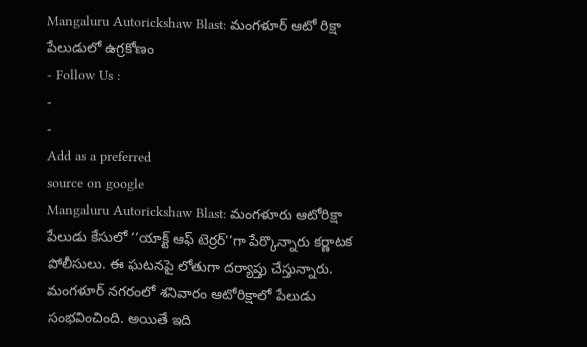Mangaluru Autorickshaw Blast: మంగళూర్ ఆటో రిక్షా పేలుడులో ఉగ్రకోణం
- Follow Us :
-
-
Add as a preferred
source on google
Mangaluru Autorickshaw Blast: మంగళూరు ఆటోరిక్షా పేలుడు కేసులో ‘‘యాక్ట్ ఆఫ్ టెర్రర్’’గా పేర్కొన్నారు కర్ణాటక పోలీసులు. ఈ ఘటనపై లోతుగా దర్యాప్తు చేస్తున్నారు. మంగళూర్ నగరంలో శనివారం ఆటోరిక్షాలో పేలుడు సంభవించింది. అయితే ఇది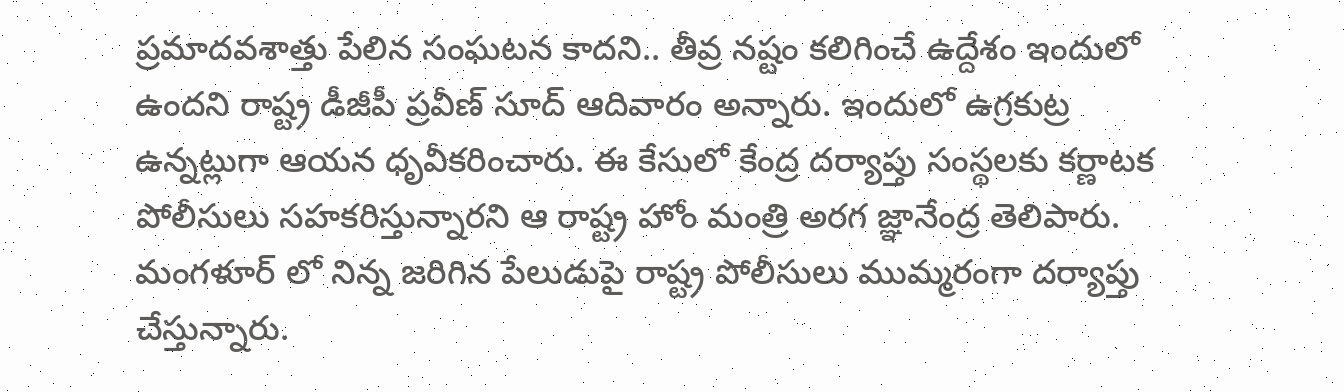ప్రమాదవశాత్తు పేలిన సంఘటన కాదని.. తీవ్ర నష్టం కలిగించే ఉద్దేశం ఇందులో ఉందని రాష్ట్ర డీజీపీ ప్రవీణ్ సూద్ ఆదివారం అన్నారు. ఇందులో ఉగ్రకుట్ర ఉన్నట్లుగా ఆయన ధృవీకరించారు. ఈ కేసులో కేంద్ర దర్యాప్తు సంస్థలకు కర్ణాటక పోలీసులు సహకరిస్తున్నారని ఆ రాష్ట్ర హోం మంత్రి అరగ జ్ఞానేంద్ర తెలిపారు.
మంగళూర్ లో నిన్న జరిగిన పేలుడుపై రాష్ట్ర పోలీసులు ముమ్మరంగా దర్యాప్తు చేస్తున్నారు.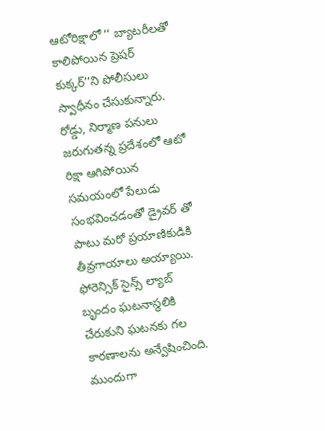ఆటోరిక్షాలో ‘‘ బ్యాటరీలతో కాలిపోయిన ప్రెషర్ కుక్కర్’’ని పోలీసులు స్వాధీనం చేసుకున్నారు. రోడ్డు, నిర్మాణ పనులు జరుగుతన్న ప్రదేశంలో ఆటో రిక్షా ఆగిపోయిన సమయంలో పేలుడు సంభవించడంతో డ్రైవర్ తో పాటు మరో ప్రయాణికుడికి తీవ్రగాయాలు అయ్యాయి. ఫోరెన్సిక్ సైన్స్ ల్యాబ్ బృందం ఘటనాస్థలికి చేరుకుని ఘటనకు గల కారణాలను అన్వేషించింది. ముందుగా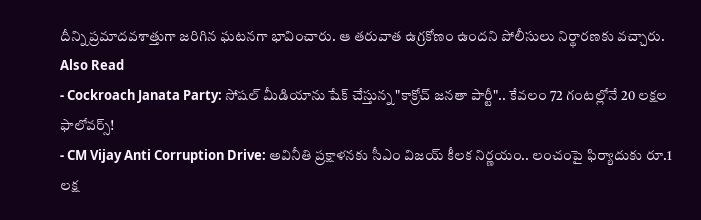దీన్ని ప్రమాదవశాత్తుగా జరిగిన ఘటనగా భావించారు. ఆ తరువాత ఉగ్రకోణం ఉందని పోలీసులు నిర్థారణకు వచ్చారు.
Also Read
- Cockroach Janata Party: సోషల్ మీడియాను షేక్ చేస్తున్న "కాక్రోచ్ జనతా పార్టీ".. కేవలం 72 గంటల్లోనే 20 లక్షల ఫాలోవర్స్!
- CM Vijay Anti Corruption Drive: అవినీతి ప్రక్షాళనకు సీఎం విజయ్ కీలక నిర్ణయం.. లంచంపై ఫిర్యాదుకు రూ.1 లక్ష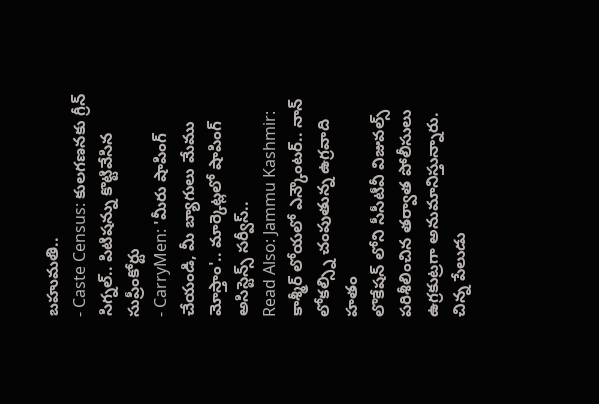బహుమతి..
- Caste Census: కులగణనకు గ్రీన్ సిగ్నల్.. పిటిషన్ను కొట్టివేసిన సుప్రీంకోర్టు
- CarryMen: 'మీరు షాపింగ్ చేయండి, మీ బ్యాగులు మేము మోస్తాం'.. మార్కెట్లలో షాపింగ్ అసిస్టెన్స్ సర్వీస్..
Read Also: Jammu Kashmir: కాశ్మీర్ లోయలో ఎన్కౌంటర్.. నాన్ లోకల్స్ని చంపుతున్న ఉగ్రవాది హతం
లొకేషన్ లోని సీసీటీవీ విజువల్స్ పరిశీలించిన తర్వాత పోలీసులు ఉగ్రకుట్రగా అనుమానిస్తున్నారు. చిన్న పేలుడు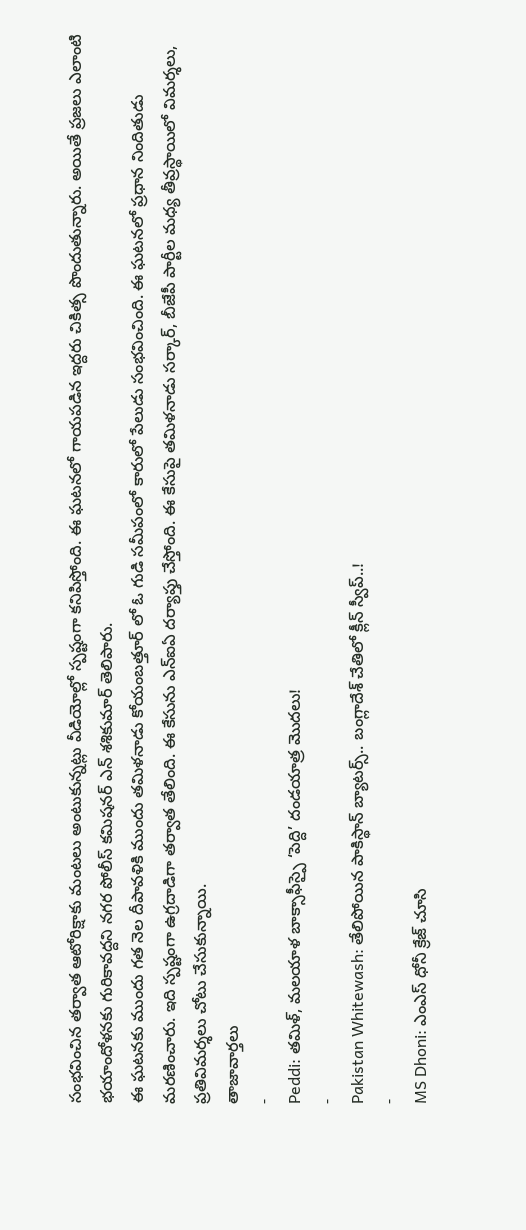సంభవించిన తర్వాత ఆటోరిక్షాకు మంటలు అంటుకున్నట్లు వీడియోల్లో స్పష్టంగా కనిపిస్తోంది. ఈ ఘటనలో గాయపడిన ఇద్దరు చికిత్స పొందుతున్నారు. అయితే ప్రజలు ఎలాంటి భయాందోళనకు గురికావద్దని నగర పోలీస్ కమిషనర్ ఎన్ శశికుమార్ తెలిపారు.
ఈ ఘటనకు ముందు గత నెల దీపావళికి ముందు తమిళనాడు కోయంబత్తూర్ లో ఓ గుడి సమీపంలో కారులో పేలుడు సంభవించింది. ఈ ఘటనలో ప్రధాన నిందితుడు మరణించారు. ఇది స్పష్టంగా ఉగ్రదాడిగా తర్వాత తేలింది. ఈ కేసును ఎన్ఐఏ దర్యాప్తు చేస్తోంది. ఈ కేసుపై తమిళనాడు సర్కార్, బీజేపీ పార్టీల మధ్య తీవ్రస్థాయిలో విమర్శలు, ప్రతివిమర్శలు చోటు చేసుకున్నాయి.
తాజావార్తలు
-
Peddi: తమిళ్, మలయాళ బాక్సాఫీస్పై ‘పెద్ది’ దండయాత్ర మొదలు!
-
Pakistan Whitewash: తేలిపోయిన పాకిస్థాన్ బ్యాటర్స్.. బంగ్లాదేశ్ చేతిలో క్లీన్ స్వీప్..!
-
MS Dhoni: ఎంఎస్ ధోనీ క్రేజ్ చూసి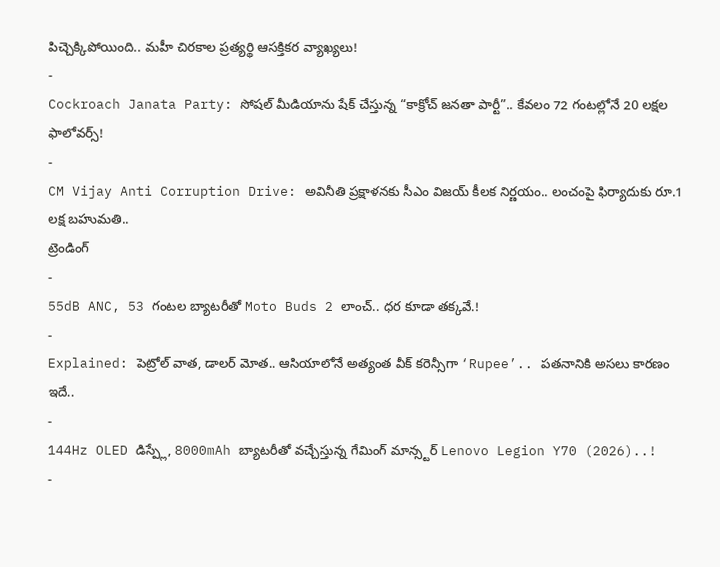పిచ్చెక్కిపోయింది.. మహీ చిరకాల ప్రత్యర్థి ఆసక్తికర వ్యాఖ్యలు!
-
Cockroach Janata Party: సోషల్ మీడియాను షేక్ చేస్తున్న “కాక్రోచ్ జనతా పార్టీ”.. కేవలం 72 గంటల్లోనే 20 లక్షల ఫాలోవర్స్!
-
CM Vijay Anti Corruption Drive: అవినీతి ప్రక్షాళనకు సీఎం విజయ్ కీలక నిర్ణయం.. లంచంపై ఫిర్యాదుకు రూ.1 లక్ష బహుమతి..
ట్రెండింగ్
-
55dB ANC, 53 గంటల బ్యాటరీతో Moto Buds 2 లాంచ్.. ధర కూడా తక్కవే.!
-
Explained: పెట్రోల్ వాత, డాలర్ మోత.. ఆసియాలోనే అత్యంత వీక్ కరెన్సీగా ‘Rupee’.. పతనానికి అసలు కారణం ఇదే..
-
144Hz OLED డిస్ప్లే, 8000mAh బ్యాటరీతో వచ్చేస్తున్న గేమింగ్ మాన్స్టర్ Lenovo Legion Y70 (2026)..!
-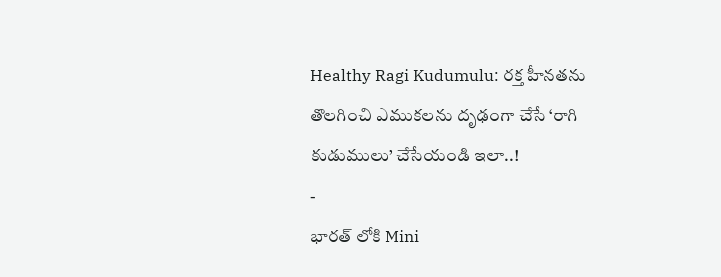Healthy Ragi Kudumulu: రక్త హీనతను తొలగించి ఎముకలను దృఢంగా చేసే ‘రాగి కుడుములు’ చేసేయండి ఇలా..!
-
భారత్ లోకి Mini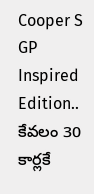Cooper S GP Inspired Edition.. కేవలం 30 కార్లకే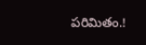పరిమితం.!